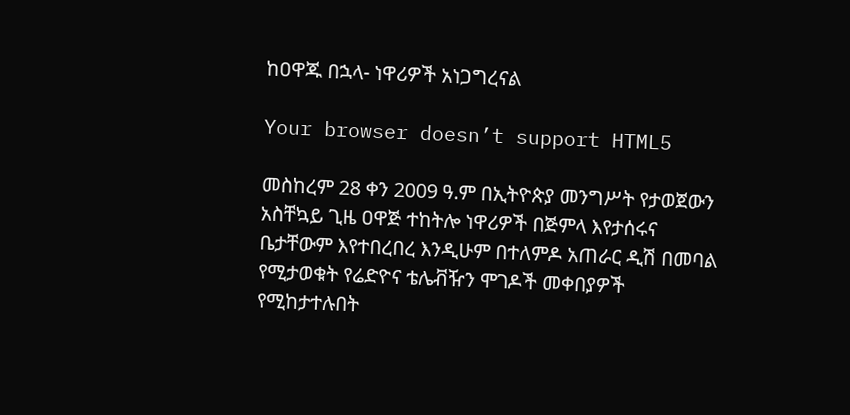ከዐዋጁ በኋላ- ነዋሪዎች አነጋግረናል

Your browser doesn’t support HTML5

መስከረም 28 ቀን 2009 ዓ.ም በኢትዮጵያ መንግሥት የታወጀውን አስቸኳይ ጊዜ ዐዋጅ ተከትሎ ነዋሪዎች በጅምላ እየታሰሩና ቤታቸውም እየተበረበረ እንዲሁም በተለምዶ አጠራር ዲሽ በመባል የሚታወቁት የሬድዮና ቴሌቭዥን ሞገዶች መቀበያዎች የሚከታተሉበት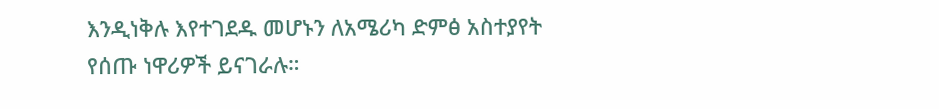እንዲነቅሉ እየተገደዱ መሆኑን ለአሜሪካ ድምፅ አስተያየት የሰጡ ነዋሪዎች ይናገራሉ።